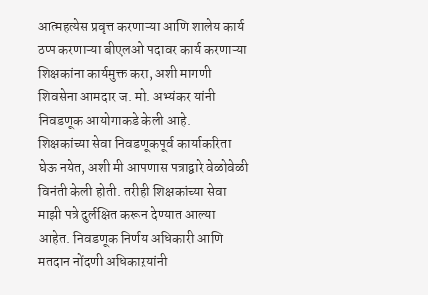आत्महत्येस प्रवृत्त करणाऱ्या आणि शालेय कार्य ठप्प करणाऱ्या बीएलओ पदावर कार्य करणाऱ्या शिक्षकांना कार्यमुक्त करा, अशी मागणी शिवसेना आमदार ज. मो. अभ्यंकर यांनी निवडणूक आयोगाकडे केली आहे.
शिक्षकांच्या सेवा निवडणूकपूर्व कार्याकरिता घेऊ नयेत, अशी मी आपणास पत्राद्वारे वेळोवेळी विनंती केली होती. तरीही शिक्षकांच्या सेवा माझी पत्रे दुर्लक्षित करून देण्यात आल्या आहेत. निवडणूक निर्णय अधिकारी आणि मतदान नोंदणी अधिकाऱयांनी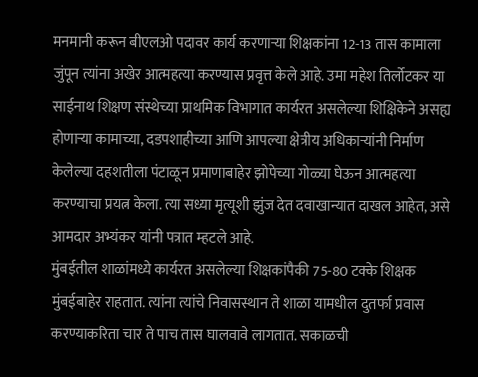मनमानी करून बीएलओ पदावर कार्य करणाऱ्या शिक्षकांना 12-13 तास कामाला जुंपून त्यांना अखेर आत्महत्या करण्यास प्रवृत्त केले आहे. उमा महेश तिर्लोटकर या साईनाथ शिक्षण संस्थेच्या प्राथमिक विभागात कार्यरत असलेल्या शिक्षिकेने असह्य होणाऱ्या कामाच्या, दडपशाहीच्या आणि आपल्या क्षेत्रीय अधिकाऱ्यांनी निर्माण केलेल्या दहशतीला पंटाळून प्रमाणाबाहेर झोपेच्या गोळ्या घेऊन आत्महत्या करण्याचा प्रयत्न केला. त्या सध्या मृत्यूशी झुंज देत दवाखान्यात दाखल आहेत, असे आमदार अभ्यंकर यांनी पत्रात म्हटले आहे.
मुंबईतील शाळांमध्ये कार्यरत असलेल्या शिक्षकांपैकी 75-80 टक्के शिक्षक मुंबईबाहेर राहतात. त्यांना त्यांचे निवासस्थान ते शाळा यामधील दुतर्फा प्रवास करण्याकरिता चार ते पाच तास घालवावे लागतात. सकाळची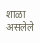शाळा असलेले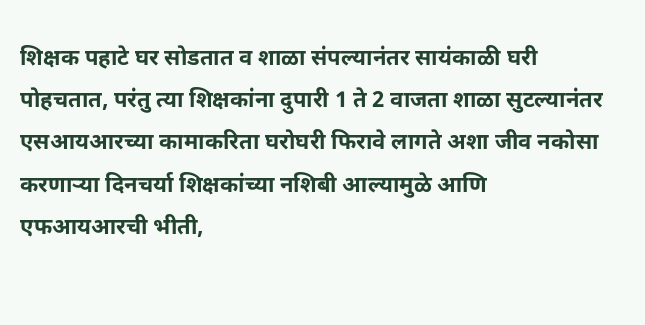शिक्षक पहाटे घर सोडतात व शाळा संपल्यानंतर सायंकाळी घरी पोहचतात, परंतु त्या शिक्षकांना दुपारी 1 ते 2 वाजता शाळा सुटल्यानंतर एसआयआरच्या कामाकरिता घरोघरी फिरावे लागते अशा जीव नकोसा करणाऱ्या दिनचर्या शिक्षकांच्या नशिबी आल्यामुळे आणि एफआयआरची भीती,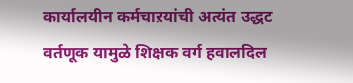कार्यालयीन कर्मचाऱयांची अत्यंत उद्धट वर्तणूक यामुळे शिक्षक वर्ग हवालदिल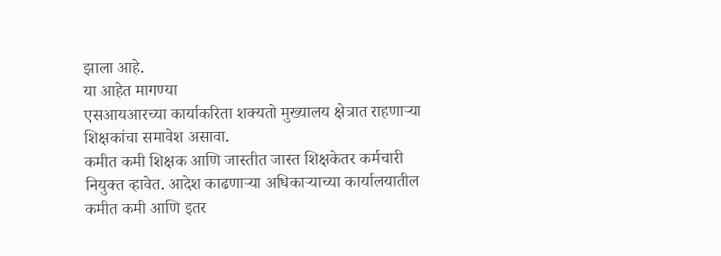झाला आहे.
या आहेत मागण्या
एसआयआरच्या कार्याकरिता शक्यतो मुख्यालय क्षेत्रात राहणाऱ्या शिक्षकांचा समावेश असावा.
कमीत कमी शिक्षक आणि जास्तीत जास्त शिक्षकेतर कर्मचारी नियुक्त व्हावेत. आदेश काढणाऱ्या अधिकाऱ्याच्या कार्यालयातील कमीत कमी आणि इतर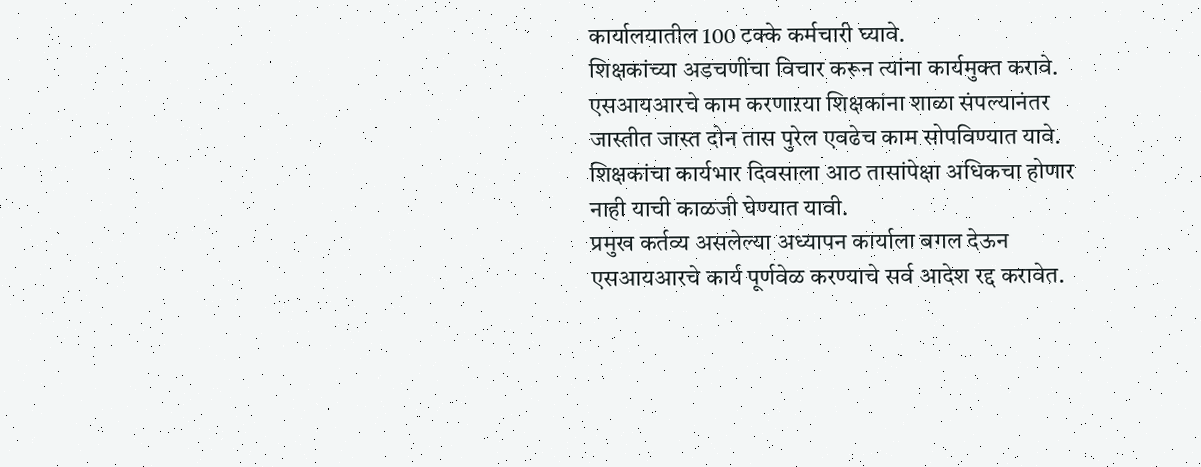कार्यालयातील 100 टक्के कर्मचारी घ्यावे.
शिक्षकांच्या अडचणींचा विचार करून त्यांना कार्यमुक्त करावे.
एसआयआरचे काम करणाऱया शिक्षकांना शाळा संपल्यानंतर जास्तीत जास्त दोन तास पुरेल एवढेच काम सोपविण्यात यावे.
शिक्षकांचा कार्यभार दिवसाला आठ तासांपेक्षा अधिकचा होणार नाही याची काळजी घेण्यात यावी.
प्रमुख कर्तव्य असलेल्या अध्यापन कार्याला बगल देऊन एसआयआरचे कार्य पूर्णवेळ करण्याचे सर्व आदेश रद्द करावेत.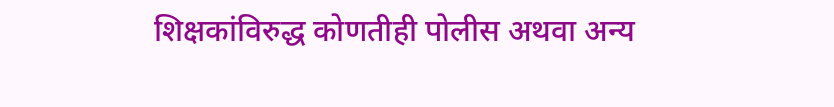शिक्षकांविरुद्ध कोणतीही पोलीस अथवा अन्य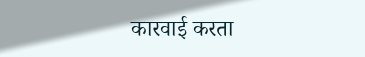कारवाई करता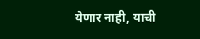येणार नाही, याची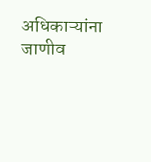अधिकाऱ्यांना जाणीव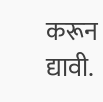करून द्यावी.